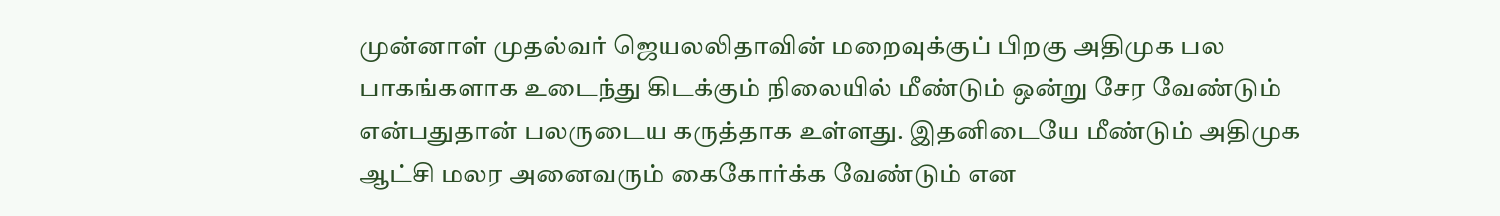முன்னாள் முதல்வர் ஜெயலலிதாவின் மறைவுக்குப் பிறகு அதிமுக பல பாகங்களாக உடைந்து கிடக்கும் நிலையில் மீண்டும் ஒன்று சேர வேண்டும் என்பதுதான் பலருடைய கருத்தாக உள்ளது. இதனிடையே மீண்டும் அதிமுக ஆட்சி மலர அனைவரும் கைகோர்க்க வேண்டும் என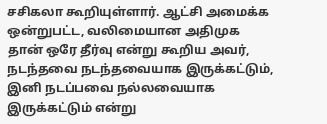சசிகலா கூறியுள்ளார். ஆட்சி அமைக்க ஒன்றுபட்ட, வலிமையான அதிமுக தான் ஒரே தீர்வு என்று கூறிய அவர், நடந்தவை நடந்தவையாக இருக்கட்டும், இனி நடப்பவை நல்லவையாக இருக்கட்டும் என்று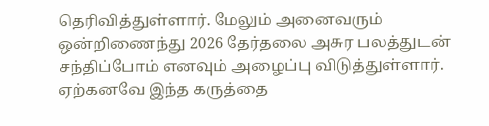தெரிவித்துள்ளார். மேலும் அனைவரும் ஒன்றிணைந்து 2026 தேர்தலை அசுர பலத்துடன் சந்திப்போம் எனவும் அழைப்பு விடுத்துள்ளார். ஏற்கனவே இந்த கருத்தை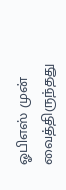ஓபிஎஸ் முன் வைத்திருந்தது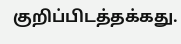குறிப்பிடத்தக்கது.